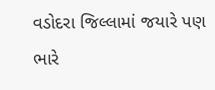વડોદરા જિલ્લામાં જયારે પણ ભારે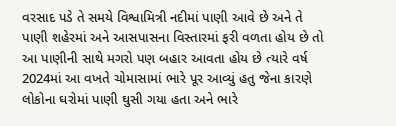વરસાદ પડે તે સમયે વિશ્વામિત્રી નદીમાં પાણી આવે છે અને તે પાણી શહેરમાં અને આસપાસના વિસ્તારમાં ફરી વળતા હોય છે તો આ પાણીની સાથે મગરો પણ બહાર આવતા હોય છે ત્યારે વર્ષ 2024માં આ વખતે ચોમાસામાં ભારે પૂર આવ્યું હતુ જેના કારણે લોકોના ઘરોમાં પાણી ઘુસી ગયા હતા અને ભારે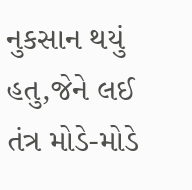નુકસાન થયું હતુ,જેને લઈ તંત્ર મોડે-મોડે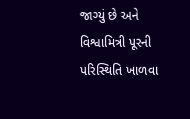જાગ્યું છે અને વિશ્વામિત્રી પૂરની પરિસ્થિતિ ખાળવા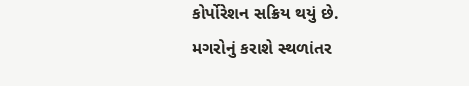કોર્પોરેશન સક્રિય થયું છે.
મગરોનું કરાશે સ્થળાંતર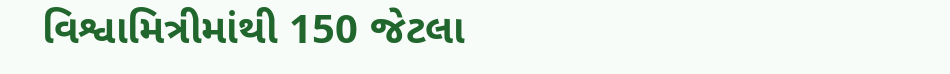વિશ્વામિત્રીમાંથી 150 જેટલા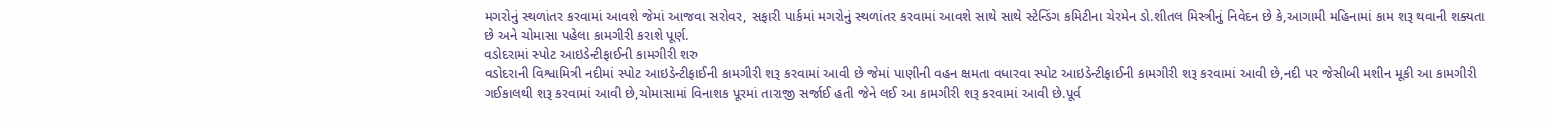મગરોનું સ્થળાંતર કરવામાં આવશે જેમાં આજવા સરોવર, સફારી પાર્કમાં મગરોનું સ્થળાંતર કરવામાં આવશે સાથે સાથે સ્ટેન્ડિંગ કમિટીના ચેરમેન ડો.શીતલ મિસ્ત્રીનું નિવેદન છે કે,આગામી મહિનામાં કામ શરૂ થવાની શક્યતા છે અને ચોમાસા પહેલા કામગીરી કરાશે પૂર્ણ.
વડોદરામાં સ્પોટ આઇડેન્ટીફાઈની કામગીરી શરુ
વડોદરાની વિશ્વામિત્રી નદીમાં સ્પોટ આઇડેન્ટીફાઈની કામગીરી શરૂ કરવામાં આવી છે જેમાં પાણીની વહન ક્ષમતા વધારવા સ્પોટ આઇડેન્ટીફાઈની કામગીરી શરૂ કરવામાં આવી છે,નદી પર જેસીબી મશીન મૂકી આ કામગીરી ગઈકાલથી શરૂ કરવામાં આવી છે,ચોમાસામાં વિનાશક પૂરમાં તારાજી સર્જાઈ હતી જેને લઈ આ કામગીરી શરૂ કરવામાં આવી છે.પૂર્વ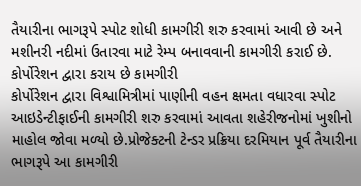તૈયારીના ભાગરૂપે સ્પોટ શોધી કામગીરી શરુ કરવામાં આવી છે અને મશીનરી નદીમાં ઉતારવા માટે રેમ્પ બનાવવાની કામગીરી કરાઈ છે.
કોર્પોરેશન દ્વારા કરાય છે કામગીરી
કોર્પોરેશન દ્વારા વિશ્વામિત્રીમાં પાણીની વહન ક્ષમતા વધારવા સ્પોટ આઇડેન્ટીફાઈની કામગીરી શરુ કરવામાં આવતા શહેરીજનોમાં ખુશીનો માહોલ જોવા મળ્યો છે.પ્રોજેક્ટની ટેન્ડર પ્રક્રિયા દરમિયાન પૂર્વ તૈયારીના ભાગરૂપે આ કામગીરી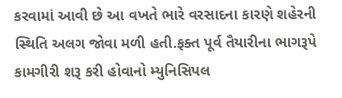કરવામાં આવી છે આ વખતે ભારે વરસાદના કારણે શહેરની સ્થિતિ અલગ જોવા મળી હતી.ફક્ત પૂર્વ તૈયારીના ભાગરૂપે કામગીરી શરૂ કરી હોવાનો મ્યુનિસિપલ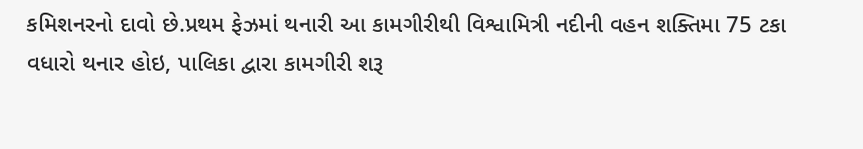કમિશનરનો દાવો છે.પ્રથમ ફેઝમાં થનારી આ કામગીરીથી વિશ્વામિત્રી નદીની વહન શક્તિમા 75 ટકા વધારો થનાર હોઇ, પાલિકા દ્વારા કામગીરી શરૂ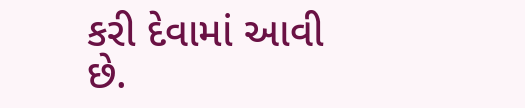કરી દેવામાં આવી છે.